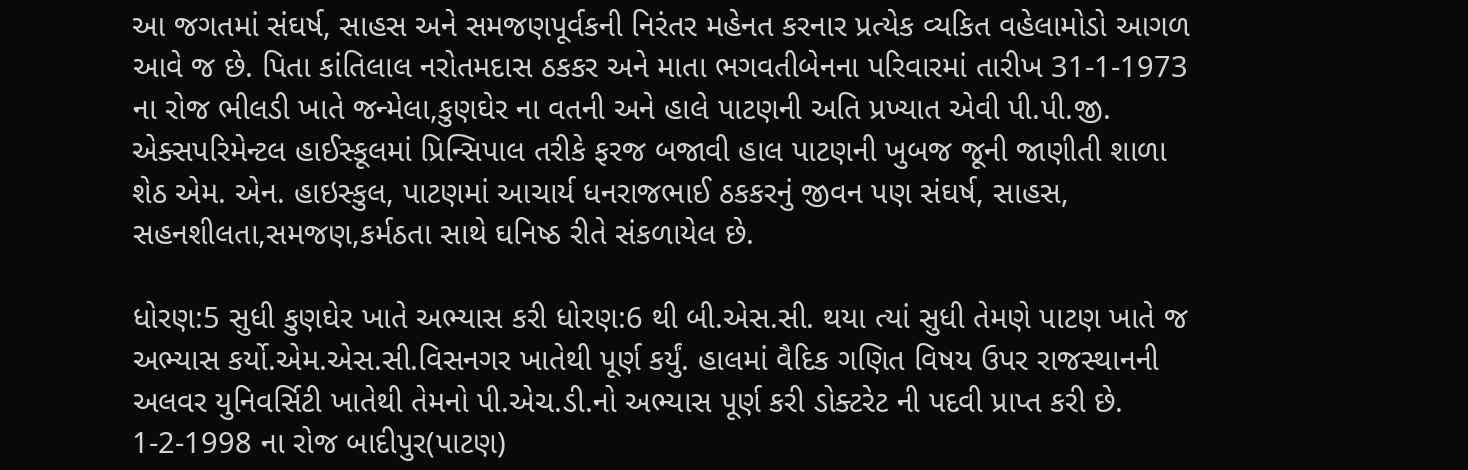આ જગતમાં સંઘર્ષ, સાહસ અને સમજણપૂર્વકની નિરંતર મહેનત કરનાર પ્રત્યેક વ્યકિત વહેલામોડો આગળ આવે જ છે. પિતા કાંતિલાલ નરોતમદાસ ઠકકર અને માતા ભગવતીબેનના પરિવારમાં તારીખ 31-1-1973 ના રોજ ભીલડી ખાતે જન્મેલા,કુણઘેર ના વતની અને હાલે પાટણની અતિ પ્રખ્યાત એવી પી.પી.જી. એક્સપરિમેન્ટલ હાઈસ્કૂલમાં પ્રિન્સિપાલ તરીકે ફરજ બજાવી હાલ પાટણની ખુબજ જૂની જાણીતી શાળા શેઠ એમ. એન. હાઇસ્કુલ, પાટણમાં આચાર્ય ધનરાજભાઈ ઠકકરનું જીવન પણ સંઘર્ષ, સાહસ, સહનશીલતા,સમજણ,કર્મઠતા સાથે ઘનિષ્ઠ રીતે સંકળાયેલ છે.

ધોરણ:5 સુધી કુણઘેર ખાતે અભ્યાસ કરી ધોરણ:6 થી બી.એસ.સી. થયા ત્યાં સુધી તેમણે પાટણ ખાતે જ અભ્યાસ કર્યો.એમ.એસ.સી.વિસનગર ખાતેથી પૂર્ણ કર્યું. હાલમાં વૈદિક ગણિત વિષય ઉપર રાજસ્થાનની અલવર યુનિવર્સિટી ખાતેથી તેમનો પી.એચ.ડી.નો અભ્યાસ પૂર્ણ કરી ડોક્ટરેટ ની પદવી પ્રાપ્ત કરી છે. 1-2-1998 ના રોજ બાદીપુર(પાટણ)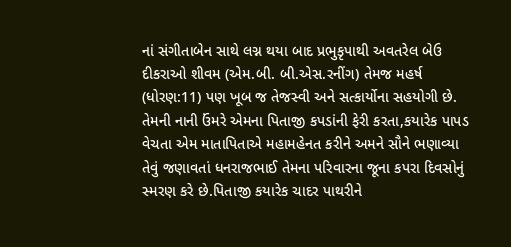નાં સંગીતાબેન સાથે લગ્ન થયા બાદ પ્રભુકૃપાથી અવતરેલ બેઉ દીકરાઓ શીવમ (એમ.બી. બી.એસ.રનીંગ) તેમજ મહર્ષ (ધોરણ:11) પણ ખૂબ જ તેજસ્વી અને સત્કાર્યોના સહયોગી છે. તેમની નાની ઉંમરે એમના પિતાજી કપડાંની ફેરી કરતા,કયારેક પાપડ વેચતા એમ માતાપિતાએ મહામહેનત કરીને અમને સૌને ભણાવ્યા તેવું જણાવતાં ધનરાજભાઈ તેમના પરિવારના જૂના કપરા દિવસોનું સ્મરણ કરે છે.પિતાજી કયારેક ચાદર પાથરીને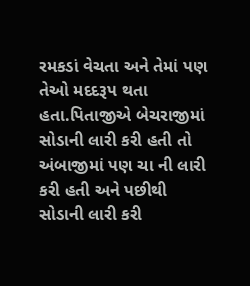રમકડાં વેચતા અને તેમાં પણ તેઓ મદદરૂપ થતા હતા.પિતાજીએ બેચરાજીમાં સોડાની લારી કરી હતી તો અંબાજીમાં પણ ચા ની લારી કરી હતી અને પછીથી સોડાની લારી કરી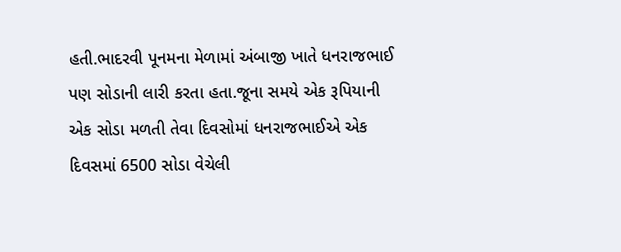હતી.ભાદરવી પૂનમના મેળામાં અંબાજી ખાતે ધનરાજભાઈ પણ સોડાની લારી કરતા હતા.જૂના સમયે એક રૂપિયાની એક સોડા મળતી તેવા દિવસોમાં ધનરાજભાઈએ એક દિવસમાં 6500 સોડા વેચેલી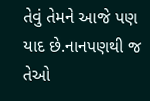તેવું તેમને આજે પણ યાદ છે.નાનપણથી જ તેઓ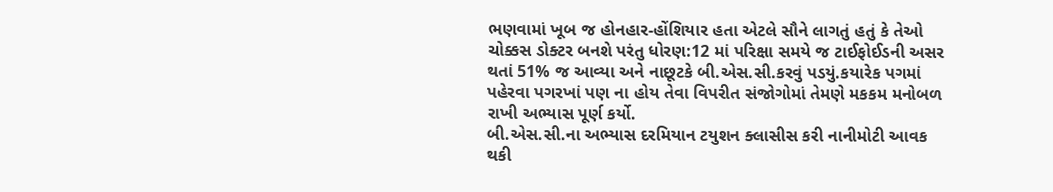ભણવામાં ખૂબ જ હોનહાર-હોંશિયાર હતા એટલે સૌને લાગતું હતું કે તેઓ ચોક્કસ ડોક્ટર બનશે પરંતુ ધોરણ:12 માં પરિક્ષા સમયે જ ટાઈફોઈડની અસર થતાં 51% જ આવ્યા અને નાછૂટકે બી.એસ.સી.કરવું પડયું.કયારેક પગમાં પહેરવા પગરખાં પણ ના હોય તેવા વિપરીત સંજોગોમાં તેમણે મકકમ મનોબળ રાખી અભ્યાસ પૂર્ણ કર્યો.
બી.એસ.સી.ના અભ્યાસ દરમિયાન ટયુશન ક્લાસીસ કરી નાનીમોટી આવક થકી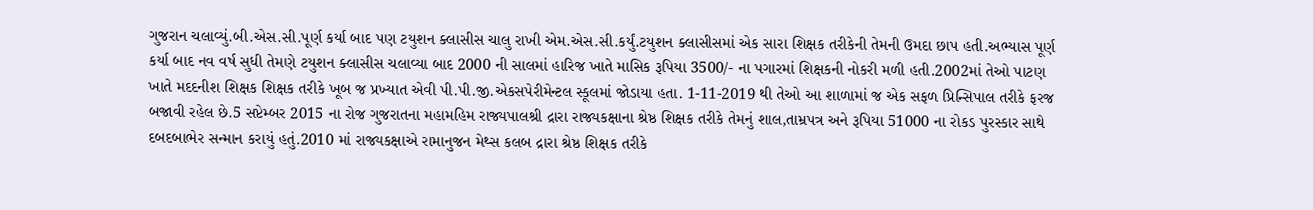ગુજરાન ચલાવ્યું.બી.એસ.સી.પૂર્ણ કર્યા બાદ પણ ટયુશન ક્લાસીસ ચાલુ રાખી એમ.એસ.સી.કર્યું.ટયુશન ક્લાસીસમાં એક સારા શિક્ષક તરીકેની તેમની ઉમદા છાપ હતી.અભ્યાસ પૂર્ણ કર્યા બાદ નવ વર્ષ સુધી તેમણે ટયુશન ક્લાસીસ ચલાવ્યા બાદ 2000 ની સાલમાં હારિજ ખાતે માસિક રૂપિયા 3500/- ના પગારમાં શિક્ષકની નોકરી મળી હતી.2002માં તેઓ પાટણ ખાતે મદદનીશ શિક્ષક શિક્ષક તરીકે ખૂબ જ પ્રખ્યાત એવી પી.પી.જી.એકસપેરીમેન્ટલ સ્કૂલમાં જોડાયા હતા. 1-11-2019 થી તેઓ આ શાળામાં જ એક સફળ પ્રિન્સિપાલ તરીકે ફરજ બજાવી રહેલ છે.5 સપ્ટેમ્બર 2015 ના રોજ ગુજરાતના મહામહિમ રાજ્યપાલશ્રી દ્રારા રાજ્યકક્ષાના શ્રેષ્ઠ શિક્ષક તરીકે તેમનું શાલ,તામ્રપત્ર અને રૂપિયા 51000 ના રોકડ પુરસ્કાર સાથે દબદબાભેર સન્માન કરાયું હતું.2010 માં રાજ્યકક્ષાએ રામાનુજન મેથ્સ કલબ દ્રારા શ્રેષ્ઠ શિક્ષક તરીકે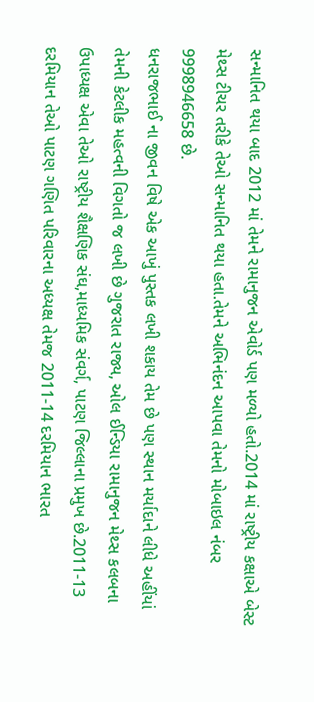સન્માનિત થયા બાદ 2012 માં તેમને રામાનુજન એવોર્ડ પણ મળ્યો હતો.2014 માં રાષ્ટ્રીય કક્ષાએ બેસ્ટ મેથ્સ ટીચર તરીકે તેઓ સન્માનિત થયા હતા.તેમને અભિનંદન આપવા તેમનો મોબાઇલ નંબર 9998946658 છે.
ધનરાજભાઈ ના જીવન વિષે એક આખું પુસ્તક લખી શકાય તેમ છે પણ સ્થાન મર્યાદાને લીધે અહીંયાં તેમની કેટલીક મહત્વની વિગતો જ લખી છે ગુજરાત રાજ્ય, ઓલ ઈન્ડિયા રામાનુજન મેથ્સ કલબના ઉપાધ્યક્ષ એવા તેઓ રાષ્ટ્રીય શૈક્ષણિક સંઘ,માધ્યમિક સંવર્ગ, પાટણ જિલ્લાના પ્રમુખ છે.2011-13 દરમિયાન તેઓ પાટણ ગણિત પરિવારના અધ્યક્ષ તેમજ 2011-14 દરમિયાન ભારત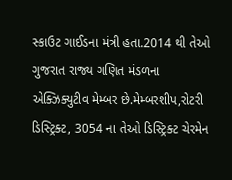સ્કાઉટ ગાઈડના મંત્રી હતા.2014 થી તેઓ ગુજરાત રાજ્ય ગણિત મંડળના એક્ઝિક્યુટીવ મેમ્બર છે.મેમ્બરશીપ,રોટરી ડિસ્ટ્રિક્ટ, 3054 ના તેઓ ડિસ્ટ્રિક્ટ ચેરમેન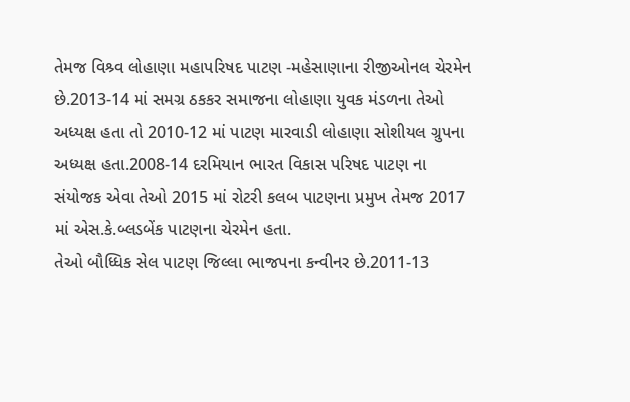તેમજ વિશ્ર્વ લોહાણા મહાપરિષદ પાટણ -મહેસાણાના રીજીઓનલ ચેરમેન છે.2013-14 માં સમગ્ર ઠકકર સમાજના લોહાણા યુવક મંડળના તેઓ અધ્યક્ષ હતા તો 2010-12 માં પાટણ મારવાડી લોહાણા સોશીયલ ગ્રુપના અધ્યક્ષ હતા.2008-14 દરમિયાન ભારત વિકાસ પરિષદ પાટણ ના સંયોજક એવા તેઓ 2015 માં રોટરી કલબ પાટણના પ્રમુખ તેમજ 2017 માં એસ.કે.બ્લડબેંક પાટણના ચેરમેન હતા.
તેઓ બૌધ્ધિક સેલ પાટણ જિલ્લા ભાજપના કન્વીનર છે.2011-13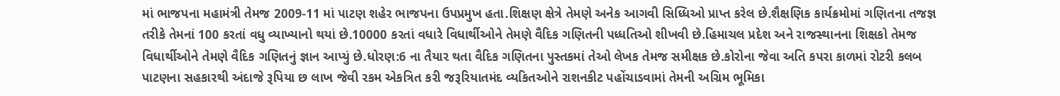માં ભાજપના મહામંત્રી તેમજ 2009-11 માં પાટણ શહેર ભાજપના ઉપપ્રમુખ હતા.શિક્ષણ ક્ષેત્રે તેમણે અનેક આગવી સિધ્ધિઓ પ્રાપ્ત કરેલ છે.શૈક્ષણિક કાર્યક્રમોમાં ગણિતના તજજ્ઞ તરીકે તેમનાં 100 કરતાં વધુ વ્યાખ્યાનો થયાં છે.10000 કરતાં વધારે વિધાર્થીઓને તેમણે વૈદિક ગણિતની પધ્ધતિઓ શીખવી છે.હિમાચલ પ્રદેશ અને રાજસ્થાનના શિક્ષકો તેમજ વિધાર્થીઓને તેમણે વૈદિક ગણિતનું જ્ઞાન આપ્યું છે.ધોરણ:6 ના તૈયાર થતા વૈદિક ગણિતના પુસ્તકમાં તેઓ લેખક તેમજ સમીક્ષક છે.કોરોના જેવા અતિ કપરા કાળમાં રોટરી કલબ પાટણના સહકારથી અંદાજે રૂપિયા છ લાખ જેવી રકમ એકત્રિત કરી જરૂરિયાતમંદ વ્યકિતઓને રાશનકીટ પહોંચાડવામાં તેમની અગ્રિમ ભૂમિકા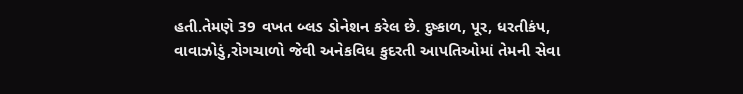હતી.તેમણે 39 વખત બ્લડ ડોનેશન કરેલ છે. દુષ્કાળ, પૂર, ધરતીકંપ, વાવાઝોડું,રોગચાળો જેવી અનેકવિધ કુદરતી આપતિઓમાં તેમની સેવા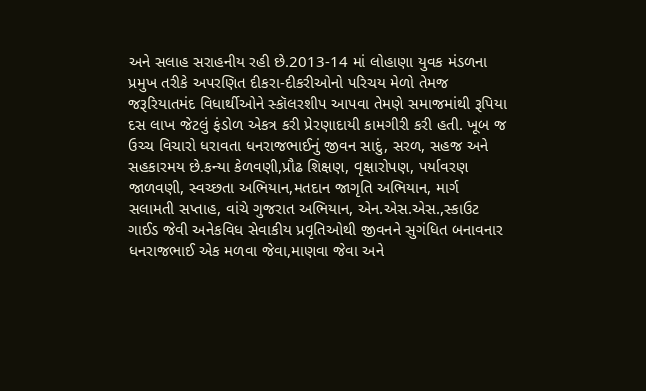અને સલાહ સરાહનીય રહી છે.2013-14 માં લોહાણા યુવક મંડળના પ્રમુખ તરીકે અપરણિત દીકરા-દીકરીઓનો પરિચય મેળો તેમજ જરૂરિયાતમંદ વિધાર્થીઓને સ્કૉલરશીપ આપવા તેમણે સમાજમાંથી રૂપિયા દસ લાખ જેટલું ફંડોળ એકત્ર કરી પ્રેરણાદાયી કામગીરી કરી હતી. ખૂબ જ ઉચ્ચ વિચારો ધરાવતા ધનરાજભાઈનું જીવન સાદું, સરળ, સહજ અને સહકારમય છે.કન્યા કેળવણી,પ્રૌઢ શિક્ષણ, વૃક્ષારોપણ, પર્યાવરણ જાળવણી, સ્વચ્છતા અભિયાન,મતદાન જાગૃતિ અભિયાન, માર્ગ સલામતી સપ્તાહ, વાંચે ગુજરાત અભિયાન, એન.એસ.એસ.,સ્કાઉટ ગાઈડ જેવી અનેકવિધ સેવાકીય પ્રવૃતિઓથી જીવનને સુગંધિત બનાવનાર ધનરાજભાઈ એક મળવા જેવા,માણવા જેવા અને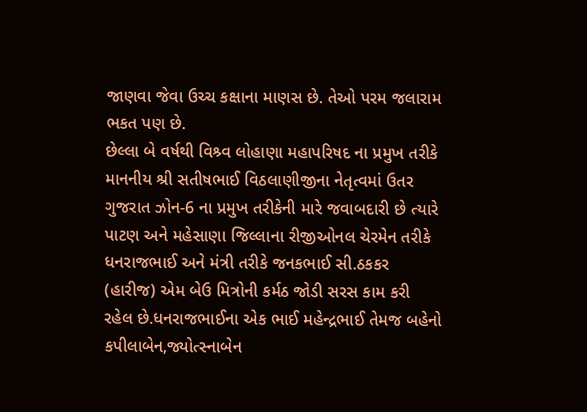જાણવા જેવા ઉચ્ચ કક્ષાના માણસ છે. તેઓ પરમ જલારામ ભકત પણ છે.
છેલ્લા બે વર્ષથી વિશ્ર્વ લોહાણા મહાપરિષદ ના પ્રમુખ તરીકે માનનીય શ્રી સતીષભાઈ વિઠલાણીજીના નેતૃત્વમાં ઉતર ગુજરાત ઝોન-6 ના પ્રમુખ તરીકેની મારે જવાબદારી છે ત્યારે પાટણ અને મહેસાણા જિલ્લાના રીજીઓનલ ચેરમેન તરીકે ધનરાજભાઈ અને મંત્રી તરીકે જનકભાઈ સી.ઠકકર (હારીજ) એમ બેઉ મિત્રોની કર્મઠ જોડી સરસ કામ કરી રહેલ છે.ધનરાજભાઈના એક ભાઈ મહેન્દ્રભાઈ તેમજ બહેનો કપીલાબેન,જ્યોત્સ્નાબેન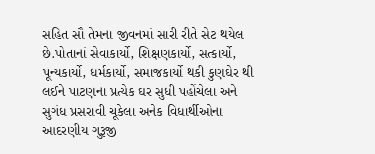સહિત સૌ તેમના જીવનમાં સારી રીતે સેટ થયેલ છે.પોતાનાં સેવાકાર્યો, શિક્ષણકાર્યો, સત્કાર્યો, પૂન્યકાર્યો, ધર્મકાર્યો, સમાજકાર્યો થકી કુણઘેર થી લઈને પાટણના પ્રત્યેક ઘર સુધી પહોંચેલા અને સુગંધ પ્રસરાવી ચૂકેલા અનેક વિધાર્થીઓના આદરણીય ગુરૂજી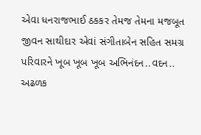એવા ધનરાજભાઈ ઠકકર તેમજ તેમના મજબૂત જીવન સાથીદાર એવાં સંગીતાબેન સહિત સમગ્ર પરિવારને ખૂબ ખૂબ ખૂબ અભિનંદન..વદન.. અઢળક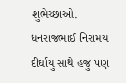શુભેચ્છાઓ. ધનરાજભાઈ નિરામય દીર્ઘાયુ સાથે હજુ પણ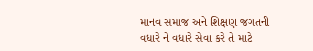માનવ સમાજ અને શિક્ષણ જગતની વધારે ને વધારે સેવા કરે તે માટે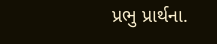પ્રભુ પ્રાર્થના.